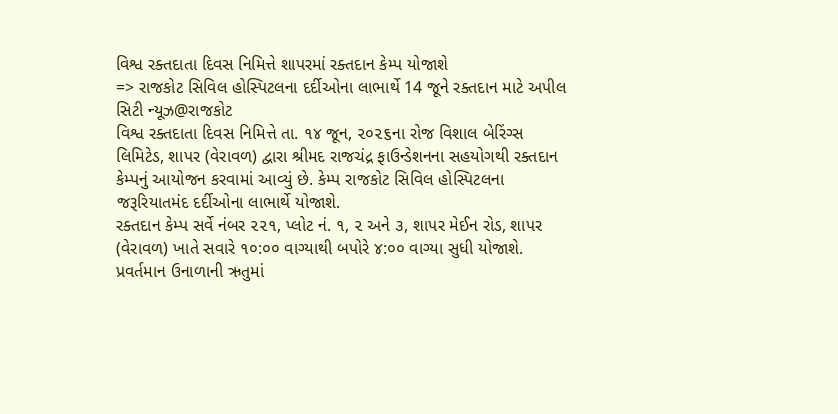વિશ્વ રક્તદાતા દિવસ નિમિત્તે શાપરમાં રક્તદાન કેમ્પ યોજાશે
=> રાજકોટ સિવિલ હોસ્પિટલના દર્દીઓના લાભાર્થે 14 જૂને રક્તદાન માટે અપીલ
સિટી ન્યૂઝ@રાજકોટ
વિશ્વ રક્તદાતા દિવસ નિમિત્તે તા. ૧૪ જૂન, ૨૦૨૬ના રોજ વિશાલ બેરિંગ્સ લિમિટેડ, શાપર (વેરાવળ) દ્વારા શ્રીમદ રાજચંદ્ર ફાઉન્ડેશનના સહયોગથી રક્તદાન કેમ્પનું આયોજન કરવામાં આવ્યું છે. કેમ્પ રાજકોટ સિવિલ હોસ્પિટલના જરૂરિયાતમંદ દર્દીઓના લાભાર્થે યોજાશે.
રક્તદાન કેમ્પ સર્વે નંબર ૨૨૧, પ્લોટ નં. ૧, ૨ અને ૩, શાપર મેઈન રોડ, શાપર (વેરાવળ) ખાતે સવારે ૧૦:૦૦ વાગ્યાથી બપોરે ૪:૦૦ વાગ્યા સુધી યોજાશે.
પ્રવર્તમાન ઉનાળાની ઋતુમાં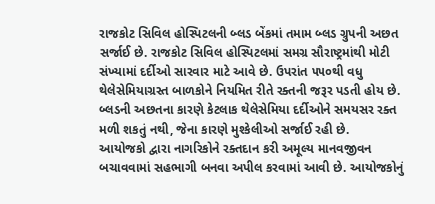રાજકોટ સિવિલ હોસ્પિટલની બ્લડ બેંકમાં તમામ બ્લડ ગ્રુપની અછત સર્જાઈ છે. રાજકોટ સિવિલ હોસ્પિટલમાં સમગ્ર સૌરાષ્ટ્રમાંથી મોટી સંખ્યામાં દર્દીઓ સારવાર માટે આવે છે. ઉપરાંત ૫૫૦થી વધુ થેલેસેમિયાગ્રસ્ત બાળકોને નિયમિત રીતે રક્તની જરૂર પડતી હોય છે.
બ્લડની અછતના કારણે કેટલાક થેલેસેમિયા દર્દીઓને સમયસર રક્ત મળી શકતું નથી, જેના કારણે મુશ્કેલીઓ સર્જાઈ રહી છે.
આયોજકો દ્વારા નાગરિકોને રક્તદાન કરી અમૂલ્ય માનવજીવન બચાવવામાં સહભાગી બનવા અપીલ કરવામાં આવી છે. આયોજકોનું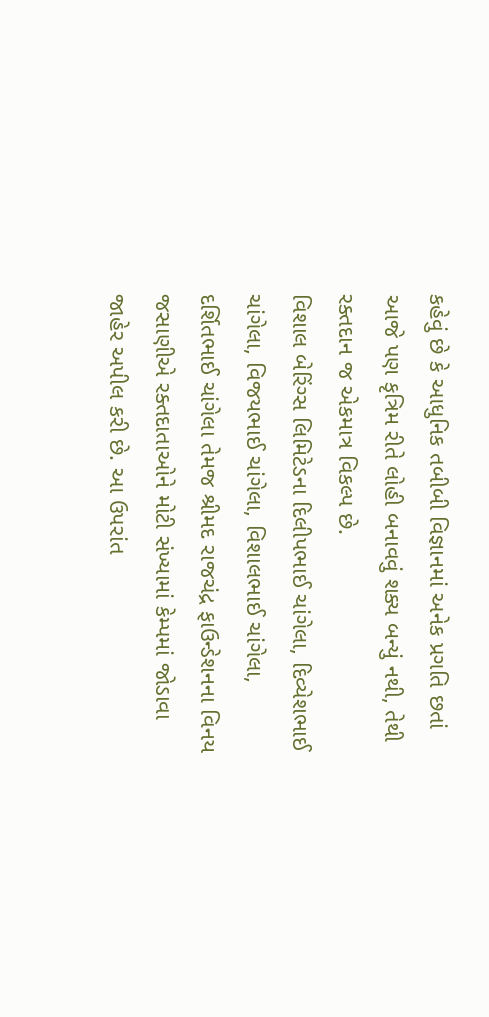કહેવું છે કે આધુનિક તબીબી વિજ્ઞાનમાં અનેક પ્રગતિ છતાં આજે પણ કૃત્રિમ રીતે લોહી બનાવવું શક્ય બન્યું નથી, તેથી રક્તદાન જ એકમાત્ર વિકલ્પ છે.
વિશાલ બેરિંગ્સ લિમિટેડના દિલીપભાઈ ચાંગેલા, દિવ્યેશભાઈ ચાંગેલા, વિજયભાઈ ચાંગેલા, વિશાલભાઈ ચાંગેલા, દર્શિતભાઈ ચાંગેલા તેમજ શ્રીમદ રાજચંદ્ર ફાઉન્ડેશનના વિનય જસાણીએ રક્તદાતાઓને મોટી સંખ્યામાં કેમ્પમાં જોડાવા જાહેર અપીલ કરી છે. આ ઉપરાંત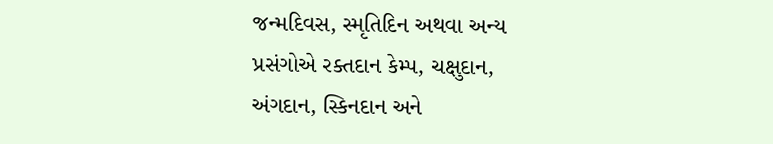જન્મદિવસ, સ્મૃતિદિન અથવા અન્ય પ્રસંગોએ રક્તદાન કેમ્પ, ચક્ષુદાન, અંગદાન, સ્કિનદાન અને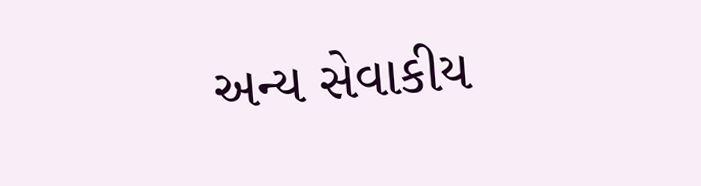અન્ય સેવાકીય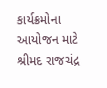કાર્યક્રમોના આયોજન માટે શ્રીમદ રાજચંદ્ર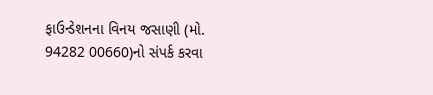ફાઉન્ડેશનના વિનય જસાણી (મો. 94282 00660)નો સંપર્ક કરવા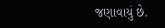જણાવાયું છે.